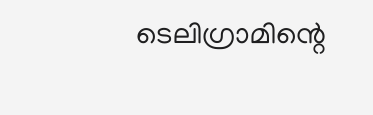ടെലിഗ്രാമിന്റെ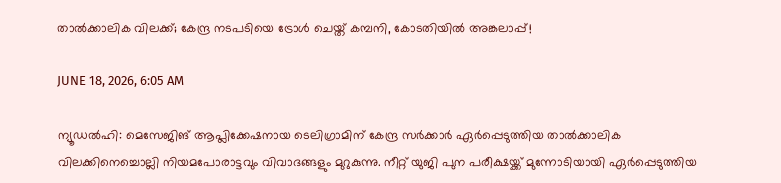താല്‍ക്കാലിക വിലക്ക്; കേന്ദ്ര നടപടിയെ ട്രോള്‍ ചെയ്ത് കമ്പനി, കോടതിയില്‍ അങ്കലാപ്പ്!

JUNE 18, 2026, 6:05 AM

ന്യൂഡല്‍ഹി: മെസേജിങ് ആപ്ലിക്കേഷനായ ടെലിഗ്രാമിന് കേന്ദ്ര സര്‍ക്കാര്‍ ഏര്‍പ്പെടുത്തിയ താല്‍ക്കാലിക വിലക്കിനെച്ചൊല്ലി നിയമപോരാട്ടവും വിവാദങ്ങളും മുറുകുന്നു. നീറ്റ് യുജി പുന പരീക്ഷയ്ക്ക് മുന്നോടിയായി ഏര്‍പ്പെടുത്തിയ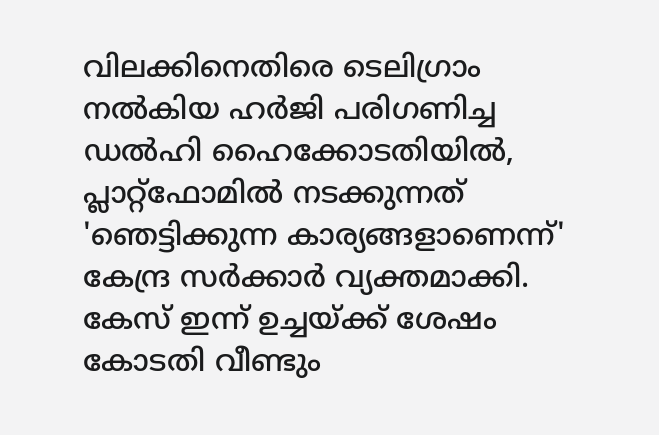വിലക്കിനെതിരെ ടെലിഗ്രാം നല്‍കിയ ഹര്‍ജി പരിഗണിച്ച ഡല്‍ഹി ഹൈക്കോടതിയില്‍, പ്ലാറ്റ്ഫോമില്‍ നടക്കുന്നത് 'ഞെട്ടിക്കുന്ന കാര്യങ്ങളാണെന്ന്' കേന്ദ്ര സര്‍ക്കാര്‍ വ്യക്തമാക്കി. കേസ് ഇന്ന് ഉച്ചയ്ക്ക് ശേഷം കോടതി വീണ്ടും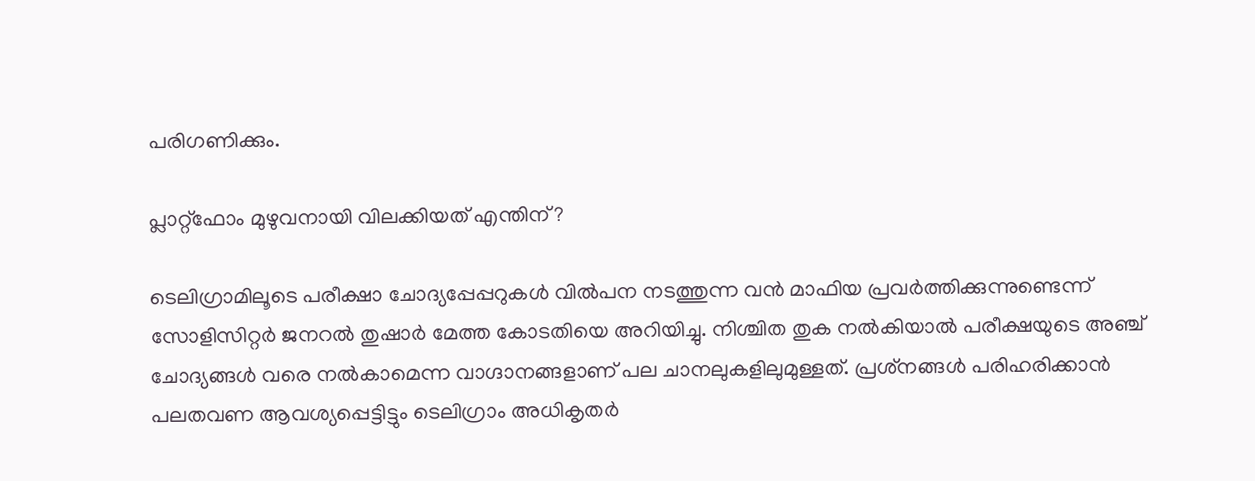പരിഗണിക്കും.

പ്ലാറ്റ്ഫോം മുഴുവനായി വിലക്കിയത് എന്തിന്?

ടെലിഗ്രാമിലൂടെ പരീക്ഷാ ചോദ്യപ്പേപ്പറുകള്‍ വില്‍പന നടത്തുന്ന വന്‍ മാഫിയ പ്രവര്‍ത്തിക്കുന്നുണ്ടെന്ന് സോളിസിറ്റര്‍ ജനറല്‍ തുഷാര്‍ മേത്ത കോടതിയെ അറിയിച്ചു. നിശ്ചിത തുക നല്‍കിയാല്‍ പരീക്ഷയുടെ അഞ്ച് ചോദ്യങ്ങള്‍ വരെ നല്‍കാമെന്ന വാഗ്ദാനങ്ങളാണ് പല ചാനലുകളിലുമുള്ളത്. പ്രശ്‌നങ്ങള്‍ പരിഹരിക്കാന്‍ പലതവണ ആവശ്യപ്പെട്ടിട്ടും ടെലിഗ്രാം അധികൃതര്‍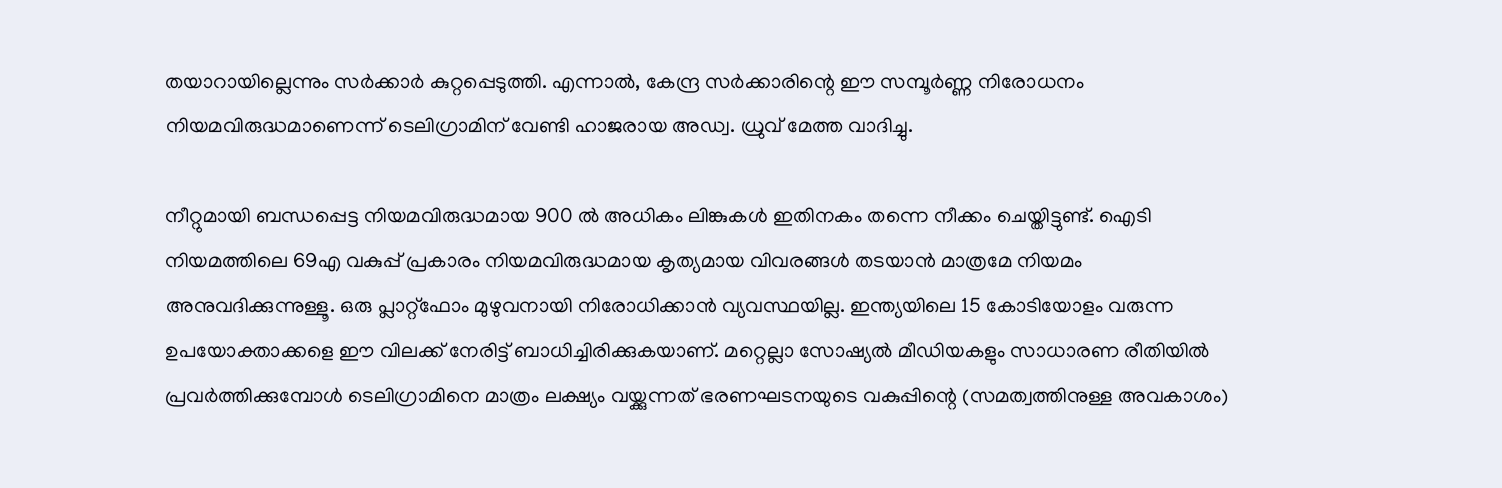തയാറായില്ലെന്നും സര്‍ക്കാര്‍ കുറ്റപ്പെടുത്തി. എന്നാല്‍, കേന്ദ്ര സര്‍ക്കാരിന്റെ ഈ സമ്പൂര്‍ണ്ണ നിരോധനം നിയമവിരുദ്ധമാണെന്ന് ടെലിഗ്രാമിന് വേണ്ടി ഹാജരായ അഡ്വ. ധ്രുവ് മേത്ത വാദിച്ചു.

നീറ്റുമായി ബന്ധപ്പെട്ട നിയമവിരുദ്ധമായ 900 ല്‍ അധികം ലിങ്കുകള്‍ ഇതിനകം തന്നെ നീക്കം ചെയ്തിട്ടുണ്ട്. ഐടി നിയമത്തിലെ 69എ വകുപ്പ് പ്രകാരം നിയമവിരുദ്ധമായ കൃത്യമായ വിവരങ്ങള്‍ തടയാന്‍ മാത്രമേ നിയമം അനുവദിക്കുന്നുള്ളൂ. ഒരു പ്ലാറ്റ്ഫോം മുഴുവനായി നിരോധിക്കാന്‍ വ്യവസ്ഥയില്ല. ഇന്ത്യയിലെ 15 കോടിയോളം വരുന്ന ഉപയോക്താക്കളെ ഈ വിലക്ക് നേരിട്ട് ബാധിച്ചിരിക്കുകയാണ്. മറ്റെല്ലാ സോഷ്യല്‍ മീഡിയകളും സാധാരണ രീതിയില്‍ പ്രവര്‍ത്തിക്കുമ്പോള്‍ ടെലിഗ്രാമിനെ മാത്രം ലക്ഷ്യം വയ്ക്കുന്നത് ഭരണഘടനയുടെ വകുപ്പിന്റെ (സമത്വത്തിനുള്ള അവകാശം)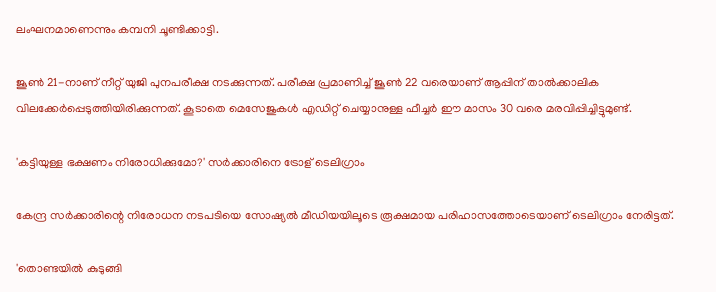ലംഘനമാണെന്നും കമ്പനി ചൂണ്ടിക്കാട്ടി.

ജൂണ്‍ 21-നാണ് നീറ്റ് യുജി പുനപരീക്ഷ നടക്കുന്നത്. പരീക്ഷ പ്രമാണിച്ച് ജൂണ്‍ 22 വരെയാണ് ആപ്പിന് താല്‍ക്കാലിക വിലക്കേര്‍പ്പെടുത്തിയിരിക്കുന്നത്. കൂടാതെ മെസേജുകള്‍ എഡിറ്റ് ചെയ്യാനുള്ള ഫീച്ചര്‍ ഈ മാസം 30 വരെ മരവിപ്പിച്ചിട്ടുമുണ്ട്.

'കട്ടിയുള്ള ഭക്ഷണം നിരോധിക്കുമോ?' സര്‍ക്കാരിനെ ട്രോള് ടെലിഗ്രാം

കേന്ദ്ര സര്‍ക്കാരിന്റെ നിരോധന നടപടിയെ സോഷ്യല്‍ മീഡിയയിലൂടെ രൂക്ഷമായ പരിഹാസത്തോടെയാണ് ടെലിഗ്രാം നേരിട്ടത്.

'തൊണ്ടയില്‍ കുടുങ്ങി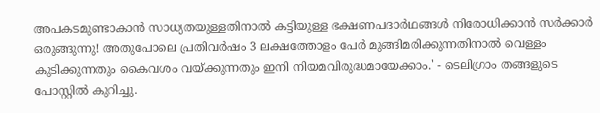അപകടമുണ്ടാകാന്‍ സാധ്യതയുള്ളതിനാല്‍ കട്ടിയുള്ള ഭക്ഷണപദാര്‍ഥങ്ങള്‍ നിരോധിക്കാന്‍ സര്‍ക്കാര്‍ ഒരുങ്ങുന്നു! അതുപോലെ പ്രതിവര്‍ഷം 3 ലക്ഷത്തോളം പേര്‍ മുങ്ങിമരിക്കുന്നതിനാല്‍ വെള്ളം കുടിക്കുന്നതും കൈവശം വയ്ക്കുന്നതും ഇനി നിയമവിരുദ്ധമായേക്കാം.' - ടെലിഗ്രാം തങ്ങളുടെ പോസ്റ്റില്‍ കുറിച്ചു.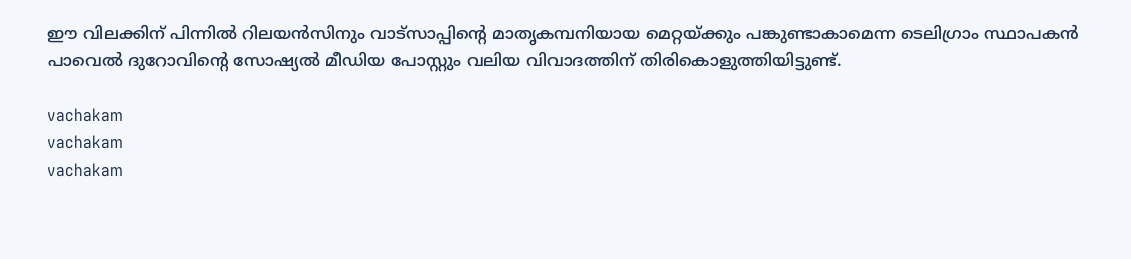ഈ വിലക്കിന് പിന്നില്‍ റിലയന്‍സിനും വാട്സാപ്പിന്റെ മാതൃകമ്പനിയായ മെറ്റയ്ക്കും പങ്കുണ്ടാകാമെന്ന ടെലിഗ്രാം സ്ഥാപകന്‍ പാവെല്‍ ദുറോവിന്റെ സോഷ്യല്‍ മീഡിയ പോസ്റ്റും വലിയ വിവാദത്തിന് തിരികൊളുത്തിയിട്ടുണ്ട്.

vachakam
vachakam
vachakam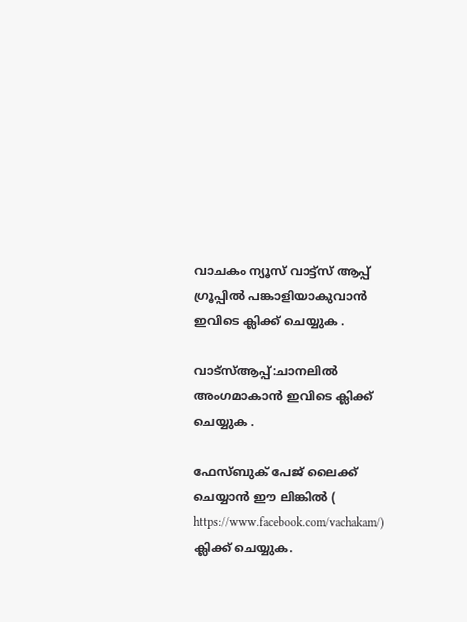വാചകം ന്യൂസ് വാട്ട്സ് ആപ്പ് ഗ്രൂപ്പിൽ പങ്കാളിയാകുവാൻ ഇവിടെ ക്ലിക്ക് ചെയ്യുക .

വാട്സ്ആപ്പ്:ചാനലിൽ അംഗമാകാൻ ഇവിടെ ക്ലിക്ക് ചെയ്യുക .

ഫേസ്ബുക് പേജ് ലൈക്ക് ചെയ്യാൻ ഈ ലിങ്കിൽ (
https://www.facebook.com/vachakam/) ക്ലിക്ക് ചെയ്യുക.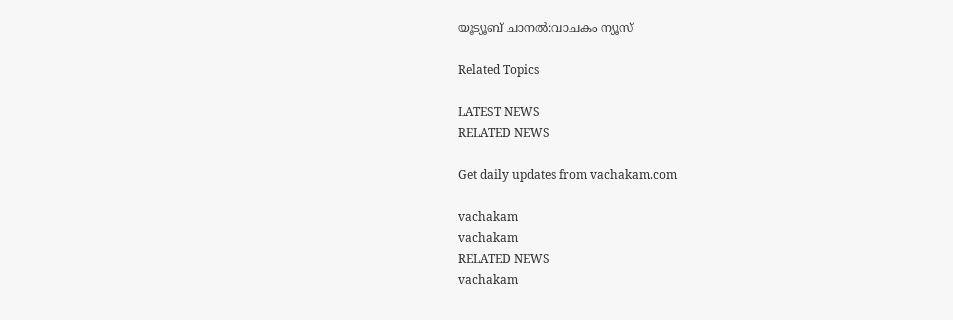യൂട്യൂബ് ചാനൽ:വാചകം ന്യൂസ്

Related Topics

LATEST NEWS
RELATED NEWS

Get daily updates from vachakam.com

vachakam
vachakam
RELATED NEWS
vachakam